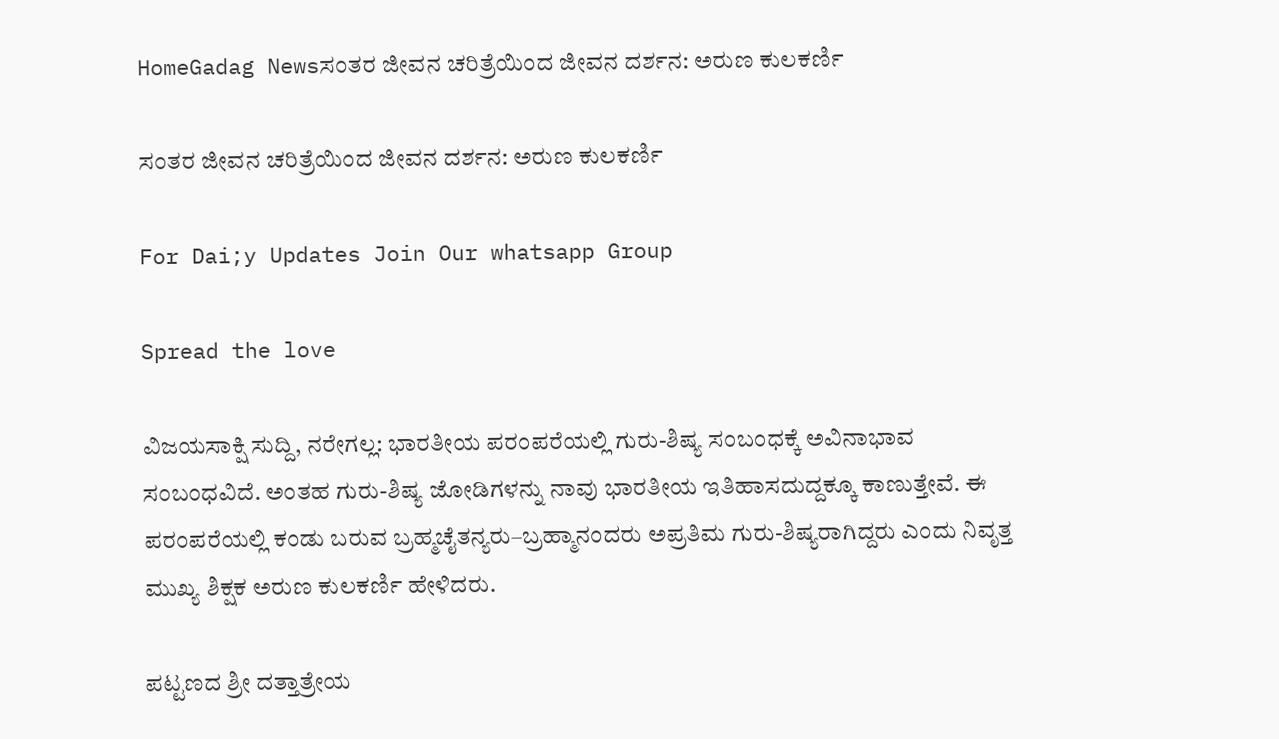HomeGadag Newsಸಂತರ ಜೀವನ ಚರಿತ್ರೆಯಿಂದ ಜೀವನ ದರ್ಶನ: ಅರುಣ ಕುಲಕರ್ಣಿ

ಸಂತರ ಜೀವನ ಚರಿತ್ರೆಯಿಂದ ಜೀವನ ದರ್ಶನ: ಅರುಣ ಕುಲಕರ್ಣಿ

For Dai;y Updates Join Our whatsapp Group

Spread the love

ವಿಜಯಸಾಕ್ಷಿ ಸುದ್ದಿ, ನರೇಗಲ್ಲ: ಭಾರತೀಯ ಪರಂಪರೆಯಲ್ಲಿ ಗುರು-ಶಿಷ್ಯ ಸಂಬಂಧಕ್ಕೆ ಅವಿನಾಭಾವ ಸಂಬಂಧವಿದೆ. ಅಂತಹ ಗುರು-ಶಿಷ್ಯ ಜೋಡಿಗಳನ್ನು ನಾವು ಭಾರತೀಯ ಇತಿಹಾಸದುದ್ದಕ್ಕೂ ಕಾಣುತ್ತೇವೆ. ಈ ಪರಂಪರೆಯಲ್ಲಿ ಕಂಡು ಬರುವ ಬ್ರಹ್ಮಚೈತನ್ಯರು–ಬ್ರಹ್ಮಾನಂದರು ಅಪ್ರತಿಮ ಗುರು-ಶಿಷ್ಯರಾಗಿದ್ದರು ಎಂದು ನಿವೃತ್ತ ಮುಖ್ಯ ಶಿಕ್ಷಕ ಅರುಣ ಕುಲಕರ್ಣಿ ಹೇಳಿದರು.

ಪಟ್ಟಣದ ಶ್ರೀ ದತ್ತಾತ್ರೇಯ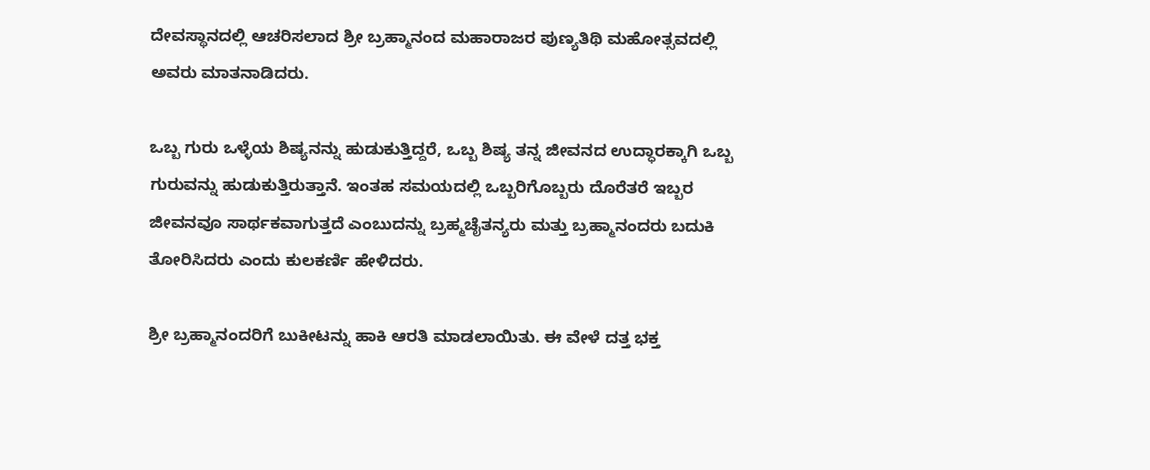ದೇವಸ್ಥಾನದಲ್ಲಿ ಆಚರಿಸಲಾದ ಶ್ರೀ ಬ್ರಹ್ಮಾನಂದ ಮಹಾರಾಜರ ಪುಣ್ಯತಿಥಿ ಮಹೋತ್ಸವದಲ್ಲಿ ಅವರು ಮಾತನಾಡಿದರು.

ಒಬ್ಬ ಗುರು ಒಳ್ಳೆಯ ಶಿಷ್ಯನನ್ನು ಹುಡುಕುತ್ತಿದ್ದರೆ, ಒಬ್ಬ ಶಿಷ್ಯ ತನ್ನ ಜೀವನದ ಉದ್ಧಾರಕ್ಕಾಗಿ ಒಬ್ಬ ಗುರುವನ್ನು ಹುಡುಕುತ್ತಿರುತ್ತಾನೆ. ಇಂತಹ ಸಮಯದಲ್ಲಿ ಒಬ್ಬರಿಗೊಬ್ಬರು ದೊರೆತರೆ ಇಬ್ಬರ ಜೀವನವೂ ಸಾರ್ಥಕವಾಗುತ್ತದೆ ಎಂಬುದನ್ನು ಬ್ರಹ್ಮಚೈತನ್ಯರು ಮತ್ತು ಬ್ರಹ್ಮಾನಂದರು ಬದುಕಿ ತೋರಿಸಿದರು ಎಂದು ಕುಲಕರ್ಣಿ ಹೇಳಿದರು.

ಶ್ರೀ ಬ್ರಹ್ಮಾನಂದರಿಗೆ ಬುಕೀಟನ್ನು ಹಾಕಿ ಆರತಿ ಮಾಡಲಾಯಿತು. ಈ ವೇಳೆ ದತ್ತ ಭಕ್ತ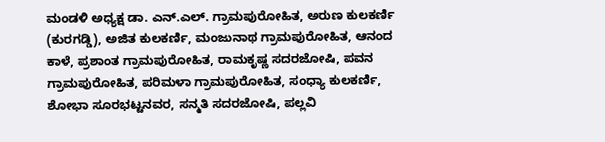ಮಂಡಳಿ ಅಧ್ಯಕ್ಷ ಡಾ. ಎನ್.ಎಲ್. ಗ್ರಾಮಪುರೋಹಿತ, ಅರುಣ ಕುಲಕರ್ಣಿ (ಕುರಗಡ್ಡಿ), ಅಜಿತ ಕುಲಕರ್ಣಿ, ಮಂಜುನಾಥ ಗ್ರಾಮಪುರೋಹಿತ, ಆನಂದ ಕಾಳೆ, ಪ್ರಶಾಂತ ಗ್ರಾಮಪುರೋಹಿತ, ರಾಮಕೃಷ್ಣ ಸದರಜೋಷಿ, ಪವನ ಗ್ರಾಮಪುರೋಹಿತ, ಪರಿಮಳಾ ಗ್ರಾಮಪುರೋಹಿತ, ಸಂಧ್ಯಾ ಕುಲಕರ್ಣಿ, ಶೋಭಾ ಸೂರಭಟ್ಟನವರ, ಸನ್ಮತಿ ಸದರಜೋಷಿ, ಪಲ್ಲವಿ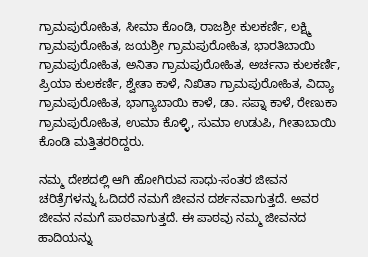ಗ್ರಾಮಪುರೋಹಿತ, ಸೀಮಾ ಕೊಂಡಿ, ರಾಜಶ್ರೀ ಕುಲಕರ್ಣಿ, ಲಕ್ಷ್ಮಿ ಗ್ರಾಮಪುರೋಹಿತ, ಜಯಶ್ರೀ ಗ್ರಾಮಪುರೋಹಿತ, ಭಾರತಿಬಾಯಿ ಗ್ರಾಮಪುರೋಹಿತ, ಅನಿತಾ ಗ್ರಾಮಪುರೋಹಿತ, ಅರ್ಚನಾ ಕುಲಕರ್ಣಿ, ಪ್ರಿಯಾ ಕುಲಕರ್ಣಿ, ಶ್ವೇತಾ ಕಾಳೆ, ನಿಖಿತಾ ಗ್ರಾಮಪುರೋಹಿತ, ವಿದ್ಯಾ ಗ್ರಾಮಪುರೋಹಿತ, ಭಾಗ್ಯಾಬಾಯಿ ಕಾಳೆ, ಡಾ. ಸಪ್ನಾ ಕಾಳೆ, ರೇಣುಕಾ ಗ್ರಾಮಪುರೋಹಿತ, ಉಮಾ ಕೊಳ್ಳಿ, ಸುಮಾ ಉಡುಪಿ, ಗೀತಾಬಾಯಿ ಕೊಂಡಿ ಮತ್ತಿತರರಿದ್ದರು.

ನಮ್ಮ ದೇಶದಲ್ಲಿ ಆಗಿ ಹೋಗಿರುವ ಸಾಧು-ಸಂತರ ಜೀವನ ಚರಿತ್ರೆಗಳನ್ನು ಓದಿದರೆ ನಮಗೆ ಜೀವನ ದರ್ಶನವಾಗುತ್ತದೆ. ಅವರ ಜೀವನ ನಮಗೆ ಪಾಠವಾಗುತ್ತದೆ. ಈ ಪಾಠವು ನಮ್ಮ ಜೀವನದ ಹಾದಿಯನ್ನು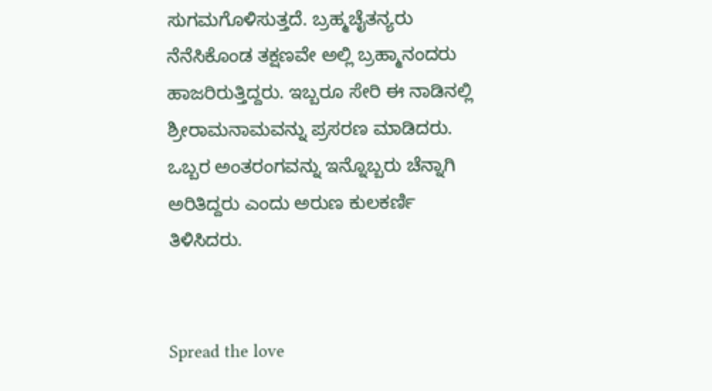ಸುಗಮಗೊಳಿಸುತ್ತದೆ. ಬ್ರಹ್ಮಚೈತನ್ಯರು ನೆನೆಸಿಕೊಂಡ ತಕ್ಷಣವೇ ಅಲ್ಲಿ ಬ್ರಹ್ಮಾನಂದರು ಹಾಜರಿರುತ್ತಿದ್ದರು. ಇಬ್ಬರೂ ಸೇರಿ ಈ ನಾಡಿನಲ್ಲಿ ಶ್ರೀರಾಮನಾಮವನ್ನು ಪ್ರಸರಣ ಮಾಡಿದರು. ಒಬ್ಬರ ಅಂತರಂಗವನ್ನು ಇನ್ನೊಬ್ಬರು ಚೆನ್ನಾಗಿ ಅರಿತಿದ್ದರು ಎಂದು ಅರುಣ ಕುಲಕರ್ಣಿ ತಿಳಿಸಿದರು.


Spread the love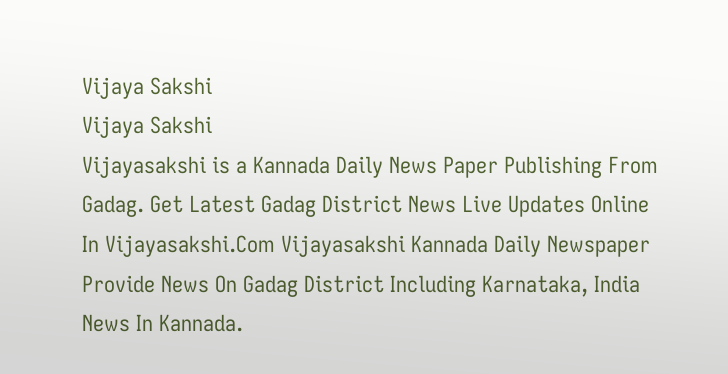Vijaya Sakshi
Vijaya Sakshi
Vijayasakshi is a Kannada Daily News Paper Publishing From Gadag. Get Latest Gadag District News Live Updates Online In Vijayasakshi.Com Vijayasakshi Kannada Daily Newspaper Provide News On Gadag District Including Karnataka, India News In Kannada.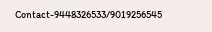Contact-9448326533/9019256545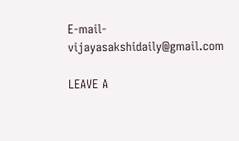E-mail-vijayasakshidaily@gmail.com

LEAVE A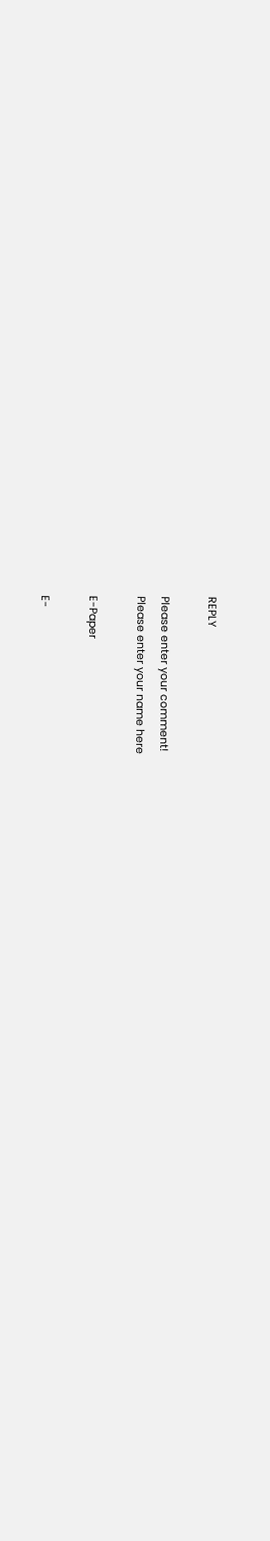REPLY

Please enter your comment!
Please enter your name here

E-Paper

E-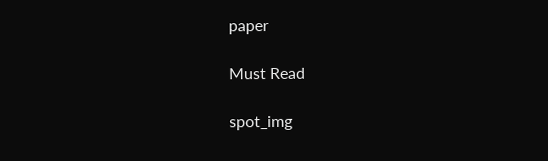paper

Must Read

spot_img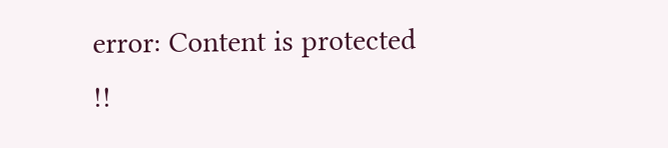error: Content is protected !!